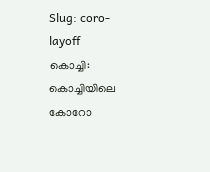Slug: coro-layoff
കൊച്ചി: കൊച്ചിയിലെ കോറോ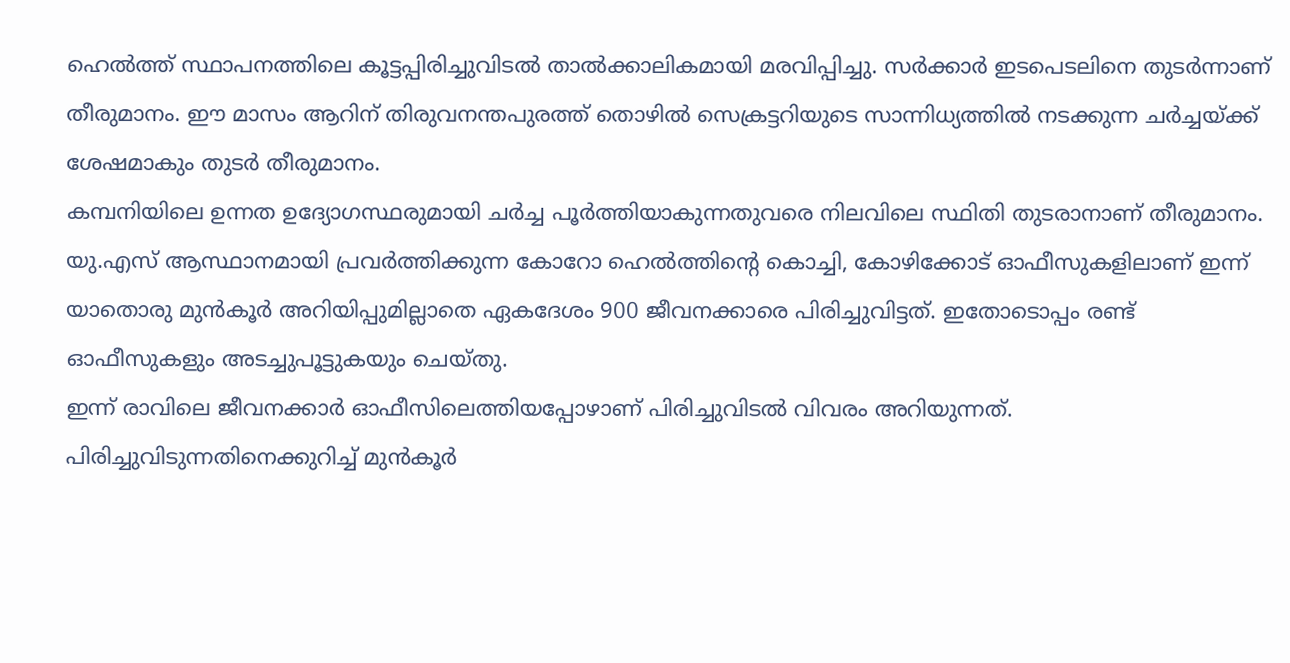ഹെൽത്ത് സ്ഥാപനത്തിലെ കൂട്ടപ്പിരിച്ചുവിടൽ താൽക്കാലികമായി മരവിപ്പിച്ചു. സർക്കാർ ഇടപെടലിനെ തുടർന്നാണ് തീരുമാനം. ഈ മാസം ആറിന് തിരുവനന്തപുരത്ത് തൊഴിൽ സെക്രട്ടറിയുടെ സാന്നിധ്യത്തിൽ നടക്കുന്ന ചർച്ചയ്ക്ക് ശേഷമാകും തുടർ തീരുമാനം.
കമ്പനിയിലെ ഉന്നത ഉദ്യോഗസ്ഥരുമായി ചർച്ച പൂർത്തിയാകുന്നതുവരെ നിലവിലെ സ്ഥിതി തുടരാനാണ് തീരുമാനം.
യു.എസ് ആസ്ഥാനമായി പ്രവർത്തിക്കുന്ന കോറോ ഹെൽത്തിന്റെ കൊച്ചി, കോഴിക്കോട് ഓഫീസുകളിലാണ് ഇന്ന് യാതൊരു മുൻകൂർ അറിയിപ്പുമില്ലാതെ ഏകദേശം 900 ജീവനക്കാരെ പിരിച്ചുവിട്ടത്. ഇതോടൊപ്പം രണ്ട് ഓഫീസുകളും അടച്ചുപൂട്ടുകയും ചെയ്തു.
ഇന്ന് രാവിലെ ജീവനക്കാർ ഓഫീസിലെത്തിയപ്പോഴാണ് പിരിച്ചുവിടൽ വിവരം അറിയുന്നത്. പിരിച്ചുവിടുന്നതിനെക്കുറിച്ച് മുൻകൂർ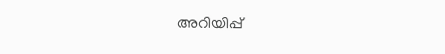അറിയിപ്പ്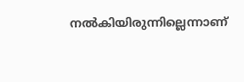നൽകിയിരുന്നില്ലെന്നാണ്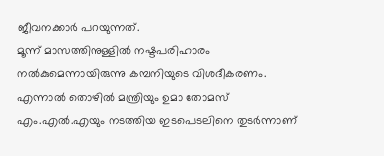ജീവനക്കാർ പറയുന്നത്.
മൂന്ന് മാസത്തിനുള്ളിൽ നഷ്ടപരിഹാരം നൽകുമെന്നായിരുന്നു കമ്പനിയുടെ വിശദീകരണം. എന്നാൽ തൊഴിൽ മന്ത്രിയും ഉമാ തോമസ് എം.എൽ.എയും നടത്തിയ ഇടപെടലിനെ തുടർന്നാണ്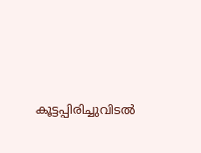കൂട്ടപ്പിരിച്ചുവിടൽ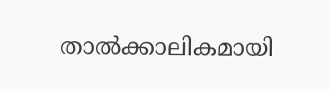താൽക്കാലികമായി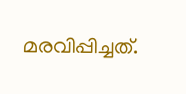മരവിപ്പിച്ചത്.